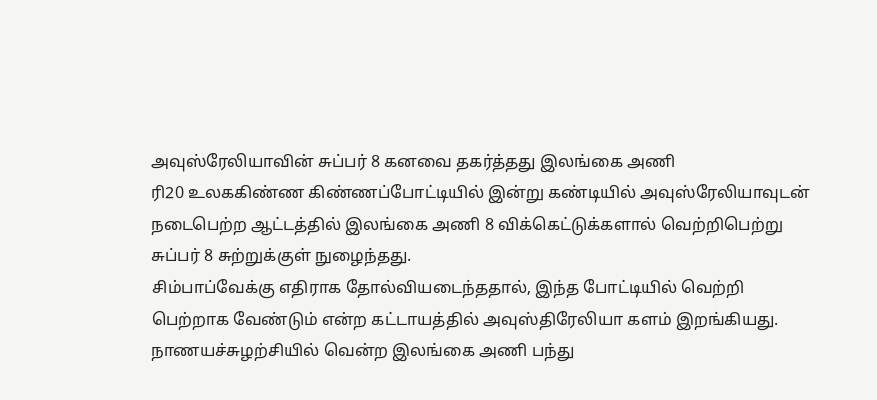அவுஸ்ரேலியாவின் சுப்பர் 8 கனவை தகர்த்தது இலங்கை அணி
ரி20 உலககிண்ண கிண்ணப்போட்டியில் இன்று கண்டியில் அவுஸ்ரேலியாவுடன் நடைபெற்ற ஆட்டத்தில் இலங்கை அணி 8 விக்கெட்டுக்களால் வெற்றிபெற்று சுப்பர் 8 சுற்றுக்குள் நுழைந்தது.
சிம்பாப்வேக்கு எதிராக தோல்வியடைந்ததால், இந்த போட்டியில் வெற்றி பெற்றாக வேண்டும் என்ற கட்டாயத்தில் அவுஸ்திரேலியா களம் இறங்கியது.
நாணயச்சுழற்சியில் வென்ற இலங்கை அணி பந்து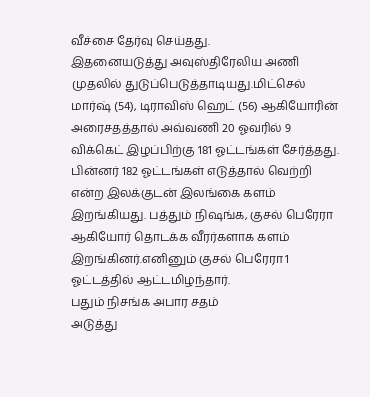வீச்சை தேர்வு செய்தது.
இதனையடுத்து அவுஸ்திரேலிய அணி முதலில் துடுப்பெடுத்தாடியது.மிட்செல் மார்ஷ் (54), டிராவிஸ் ஹெட் (56) ஆகியோரின் அரைசதத்தால் அவ்வணி 20 ஓவரில் 9 விக்கெட் இழப்பிற்கு 181 ஓட்டங்கள் சேர்த்தது.
பின்னர் 182 ஓட்டங்கள் எடுத்தால் வெற்றி என்ற இலக்குடன் இலங்கை களம் இறங்கியது. பத்தும் நிஷங்க, குசல் பெரேரா ஆகியோர் தொடக்க வீரர்களாக களம் இறங்கினர்.எனினும் குசல் பெரேரா 1 ஓட்டத்தில் ஆட்டமிழந்தார்.
பதும் நிசங்க அபார சதம்
அடுத்து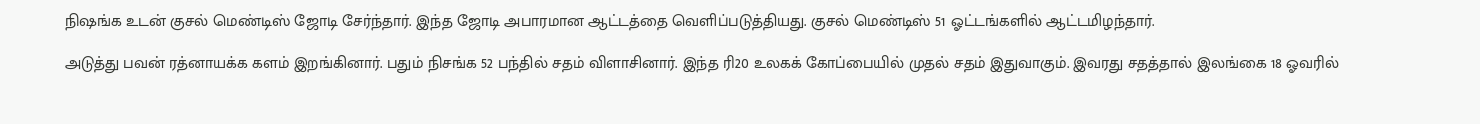நிஷங்க உடன் குசல் மெண்டிஸ் ஜோடி சேர்ந்தார். இந்த ஜோடி அபாரமான ஆட்டத்தை வெளிப்படுத்தியது. குசல் மெண்டிஸ் 51 ஓட்டங்களில் ஆட்டமிழந்தார்.

அடுத்து பவன் ரத்னாயக்க களம் இறங்கினார். பதும் நிசங்க 52 பந்தில் சதம் விளாசினார். இந்த ரி20 உலகக் கோப்பையில் முதல் சதம் இதுவாகும். இவரது சதத்தால் இலங்கை 18 ஓவரில்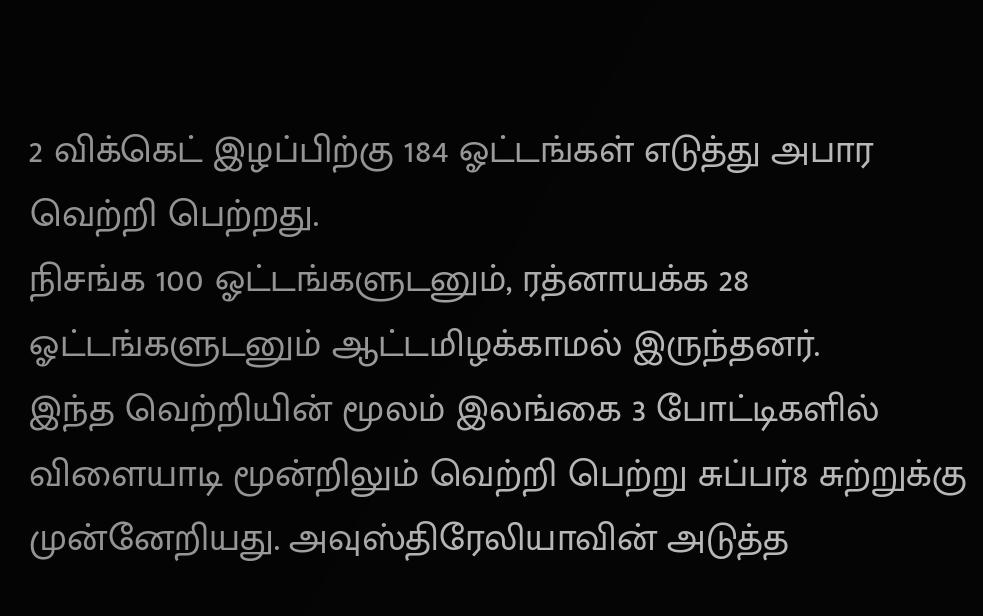2 விக்கெட் இழப்பிற்கு 184 ஓட்டங்கள் எடுத்து அபார வெற்றி பெற்றது.
நிசங்க 100 ஓட்டங்களுடனும், ரத்னாயக்க 28 ஓட்டங்களுடனும் ஆட்டமிழக்காமல் இருந்தனர்.
இந்த வெற்றியின் மூலம் இலங்கை 3 போட்டிகளில் விளையாடி மூன்றிலும் வெற்றி பெற்று சுப்பர்8 சுற்றுக்கு முன்னேறியது. அவுஸ்திரேலியாவின் அடுத்த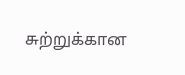சுற்றுக்கான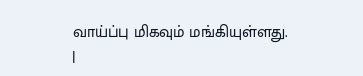வாய்ப்பு மிகவும் மங்கியுள்ளது.
|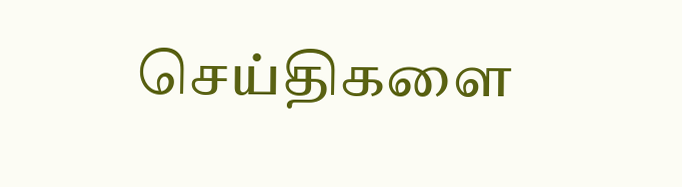செய்திகளை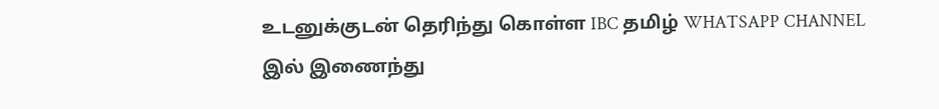உடனுக்குடன் தெரிந்து கொள்ள IBC தமிழ் WHATSAPP CHANNEL இல் இணைந்து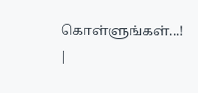கொள்ளுங்கள்...! |